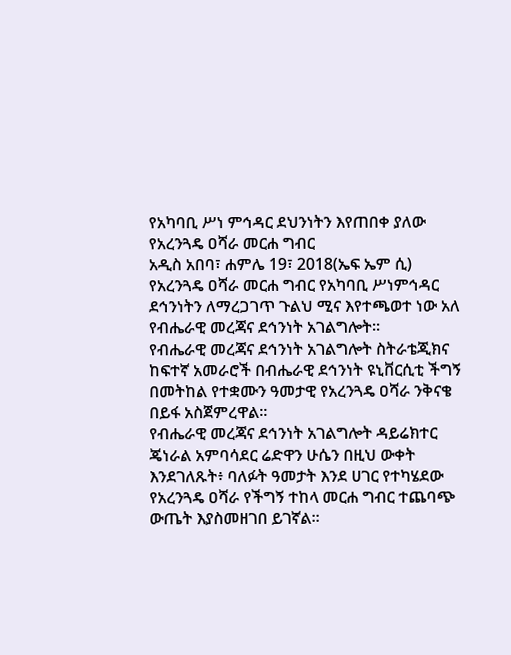የአካባቢ ሥነ ምኅዳር ደህንነትን እየጠበቀ ያለው የአረንጓዴ ዐሻራ መርሐ ግብር
አዲስ አበባ፣ ሐምሌ 19፣ 2018(ኤፍ ኤም ሲ) የአረንጓዴ ዐሻራ መርሐ ግብር የአካባቢ ሥነምኅዳር ደኅንነትን ለማረጋገጥ ጉልህ ሚና እየተጫወተ ነው አለ የብሔራዊ መረጃና ደኅንነት አገልግሎት፡፡
የብሔራዊ መረጃና ደኅንነት አገልግሎት ስትራቴጂክና ከፍተኛ አመራሮች በብሔራዊ ደኅንነት ዩኒቨርሲቲ ችግኝ በመትከል የተቋሙን ዓመታዊ የአረንጓዴ ዐሻራ ንቅናቄ በይፋ አስጀምረዋል፡፡
የብሔራዊ መረጃና ደኅንነት አገልግሎት ዳይሬክተር ጄነራል አምባሳደር ሬድዋን ሁሴን በዚህ ውቀት እንደገለጹት፥ ባለፉት ዓመታት እንደ ሀገር የተካሄደው የአረንጓዴ ዐሻራ የችግኝ ተከላ መርሐ ግብር ተጨባጭ ውጤት እያስመዘገበ ይገኛል፡፡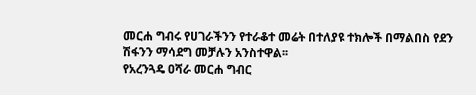መርሐ ግብሩ የሀገራችንን የተራቆተ መሬት በተለያዩ ተክሎች በማልበስ የደን ሽፋንን ማሳደግ መቻሉን አንስተዋል፡፡
የአረንጓዴ ዐሻራ መርሐ ግብር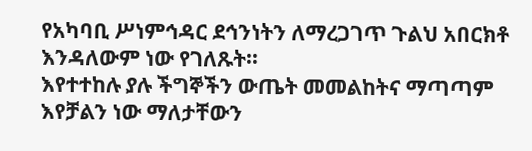የአካባቢ ሥነምኅዳር ደኅንነትን ለማረጋገጥ ጉልህ አበርክቶ እንዳለውም ነው የገለጹት፡፡
እየተተከሉ ያሉ ችግኞችን ውጤት መመልከትና ማጣጣም እየቻልን ነው ማለታቸውን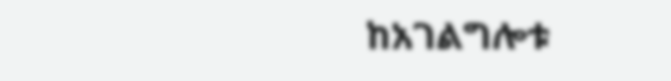ከአገልግሎቱ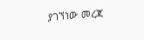ያገኘነው መረጃ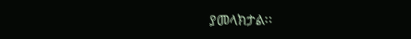ያመላክታል፡፡